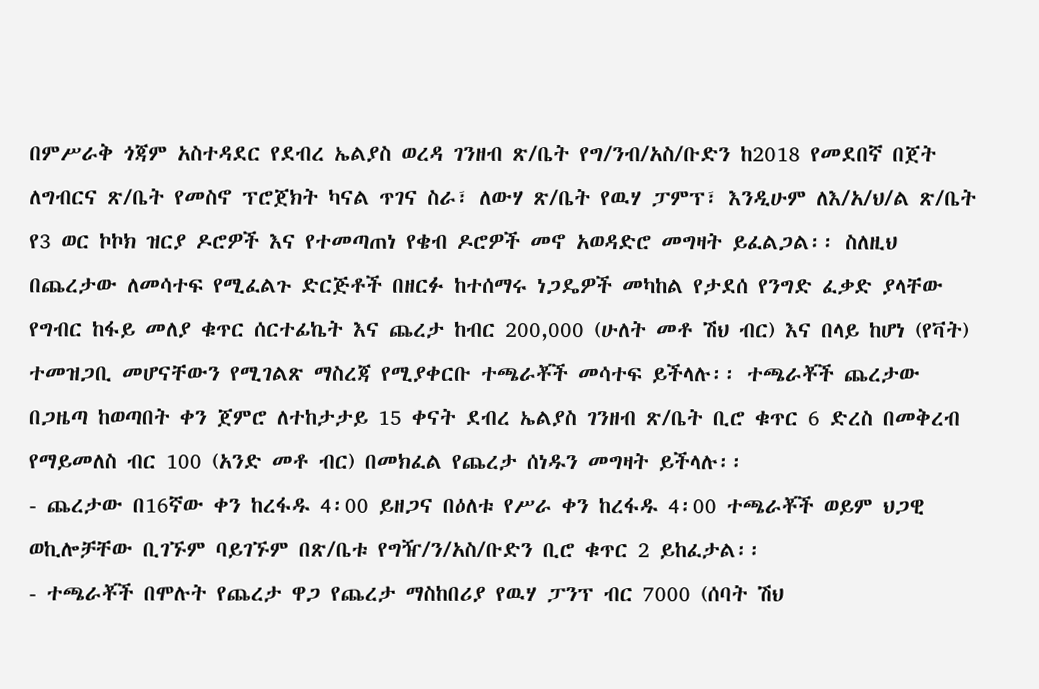በምሥራቅ ጎጃም አስተዳደር የደብረ ኤልያስ ወረዳ ገንዘብ ጽ/ቤት የግ/ንብ/አስ/ቡድን ከ2018 የመደበኛ በጀት ለግብርና ጽ/ቤት የመስኖ ፕሮጀክት ካናል ጥገና ስራ፣ ለውሃ ጽ/ቤት የዉሃ ፓምፕ፣ እንዲሁም ለእ/አ/ህ/ል ጽ/ቤት የ3 ወር ኮኮክ ዝርያ ዶሮዎች እና የተመጣጠነ የቄብ ዶሮዎች መኖ አወዳድሮ መግዛት ይፈልጋል፡፡ ስለዚህ በጨረታው ለመሳተፍ የሚፈልጉ ድርጅቶች በዘርፉ ከተሰማሩ ነጋዴዎች መካከል የታደሰ የንግድ ፈቃድ ያላቸው የግብር ከፋይ መለያ ቁጥር ሰርተፊኬት እና ጨረታ ከብር 200,000 (ሁለት መቶ ሽህ ብር) እና በላይ ከሆነ (የቫት) ተመዝጋቢ መሆናቸውን የሚገልጽ ማስረጃ የሚያቀርቡ ተጫራቾች መሳተፍ ይችላሉ፡፡ ተጫራቾች ጨረታው በጋዜጣ ከወጣበት ቀን ጀምሮ ለተከታታይ 15 ቀናት ደብረ ኤልያስ ገንዘብ ጽ/ቤት ቢሮ ቁጥር 6 ድረስ በመቅረብ የማይመለስ ብር 100 (አንድ መቶ ብር) በመክፈል የጨረታ ሰነዱን መግዛት ይችላሉ፡፡
- ጨረታው በ16ኛው ቀን ከረፋዱ 4፡00 ይዘጋና በዕለቱ የሥራ ቀን ከረፋዱ 4፡00 ተጫራቾች ወይም ህጋዊ ወኪሎቻቸው ቢገኙም ባይገኙም በጽ/ቤቱ የግዥ/ን/አስ/ቡድን ቢሮ ቁጥር 2 ይከፈታል፡፡
- ተጫራቾች በሞሉት የጨረታ ዋጋ የጨረታ ማስከበሪያ የዉሃ ፓንፕ ብር 7000 (ሰባት ሽህ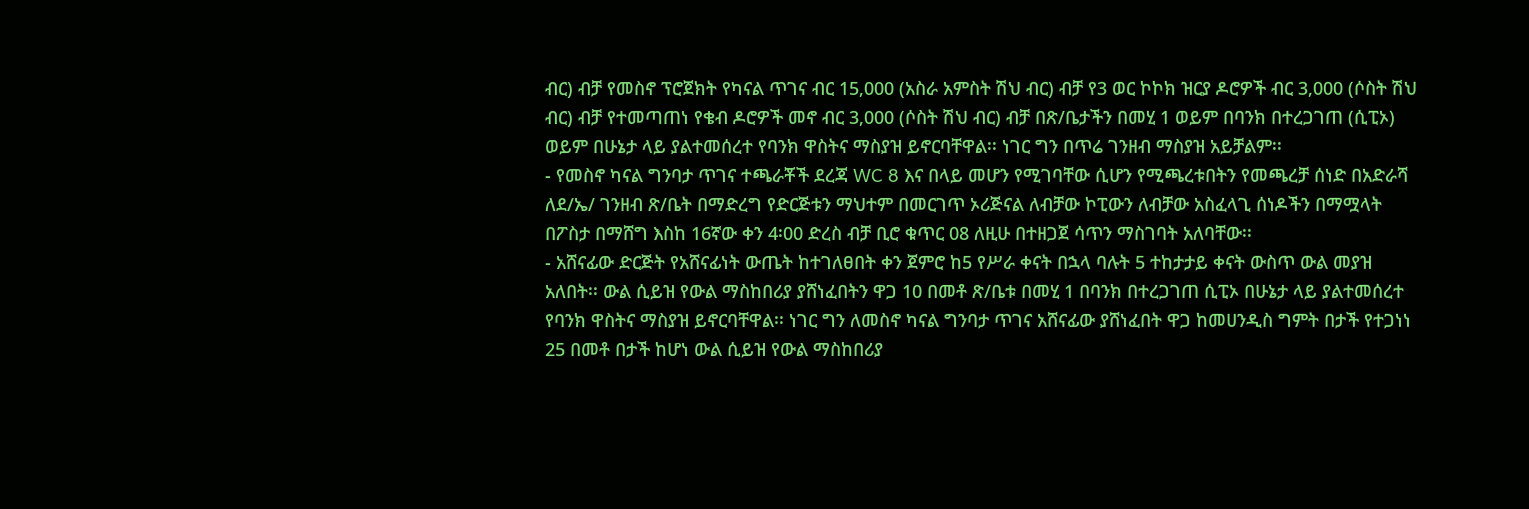ብር) ብቻ የመስኖ ፕሮጀክት የካናል ጥገና ብር 15,000 (አስራ አምስት ሽህ ብር) ብቻ የ3 ወር ኮኮክ ዝርያ ዶሮዎች ብር 3,000 (ሶስት ሽህ ብር) ብቻ የተመጣጠነ የቄብ ዶሮዎች መኖ ብር 3,000 (ሶስት ሽህ ብር) ብቻ በጽ/ቤታችን በመሂ 1 ወይም በባንክ በተረጋገጠ (ሲፒኦ) ወይም በሁኔታ ላይ ያልተመሰረተ የባንክ ዋስትና ማስያዝ ይኖርባቸዋል፡፡ ነገር ግን በጥሬ ገንዘብ ማስያዝ አይቻልም፡፡
- የመስኖ ካናል ግንባታ ጥገና ተጫራቾች ደረጃ WC 8 እና በላይ መሆን የሚገባቸው ሲሆን የሚጫረቱበትን የመጫረቻ ሰነድ በአድራሻ ለደ/ኤ/ ገንዘብ ጽ/ቤት በማድረግ የድርጅቱን ማህተም በመርገጥ ኦሪጅናል ለብቻው ኮፒውን ለብቻው አስፈላጊ ሰነዶችን በማሟላት በፖስታ በማሸግ እስከ 16ኛው ቀን 4፡00 ድረስ ብቻ ቢሮ ቁጥር 08 ለዚሁ በተዘጋጀ ሳጥን ማስገባት አለባቸው፡፡
- አሸናፊው ድርጅት የአሸናፊነት ውጤት ከተገለፀበት ቀን ጀምሮ ከ5 የሥራ ቀናት በኋላ ባሉት 5 ተከታታይ ቀናት ውስጥ ውል መያዝ አለበት፡፡ ውል ሲይዝ የውል ማስከበሪያ ያሸነፈበትን ዋጋ 10 በመቶ ጽ/ቤቱ በመሂ 1 በባንክ በተረጋገጠ ሲፒኦ በሁኔታ ላይ ያልተመሰረተ የባንክ ዋስትና ማስያዝ ይኖርባቸዋል፡፡ ነገር ግን ለመስኖ ካናል ግንባታ ጥገና አሸናፊው ያሸነፈበት ዋጋ ከመሀንዲስ ግምት በታች የተጋነነ 25 በመቶ በታች ከሆነ ውል ሲይዝ የውል ማስከበሪያ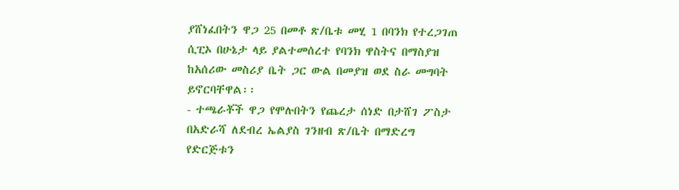ያሸነፈበትን ዋጋ 25 በመቶ ጽ/ቤቱ መሂ 1 በባንክ የተረጋገጠ ሲፒኦ በሁኔታ ላይ ያልተመሰረተ የባንክ ዋስትና በማስያዝ ከአሰሪው መስሪያ ቤት ጋር ውል በመያዝ ወደ ስራ መግባት ይኖርባቸዋል፡፡
- ተጫራቾች ዋጋ የሞሉበትን የጨረታ ሰነድ በታሸገ ፖስታ በአድራሻ ለደብረ ኤልያስ ገንዘብ ጽ/ቤት በማድረግ የድርጅቱን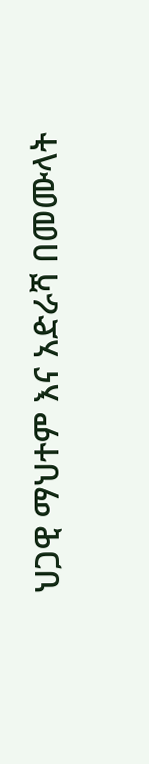ህጋዊ ማህተም እና አድራሻ በመሙላት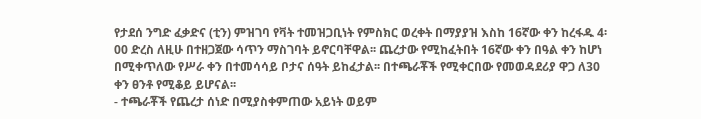የታደሰ ንግድ ፈቃድና (ቲን) ምዝገባ የቫት ተመዝጋቢነት የምስክር ወረቀት በማያያዝ እስከ 16ኛው ቀን ከረፋዱ 4፡00 ድረስ ለዚሁ በተዘጋጀው ሳጥን ማስገባት ይኖርባቸዋል፡፡ ጨረታው የሚከፈትበት 16ኛው ቀን በዓል ቀን ከሆነ በሚቀጥለው የሥራ ቀን በተመሳሳይ ቦታና ሰዓት ይከፈታል፡፡ በተጫራቾች የሚቀርበው የመወዳደሪያ ዋጋ ለ30 ቀን ፀንቶ የሚቆይ ይሆናል፡፡
- ተጫራቾች የጨረታ ሰነድ በሚያስቀምጠው አይነት ወይም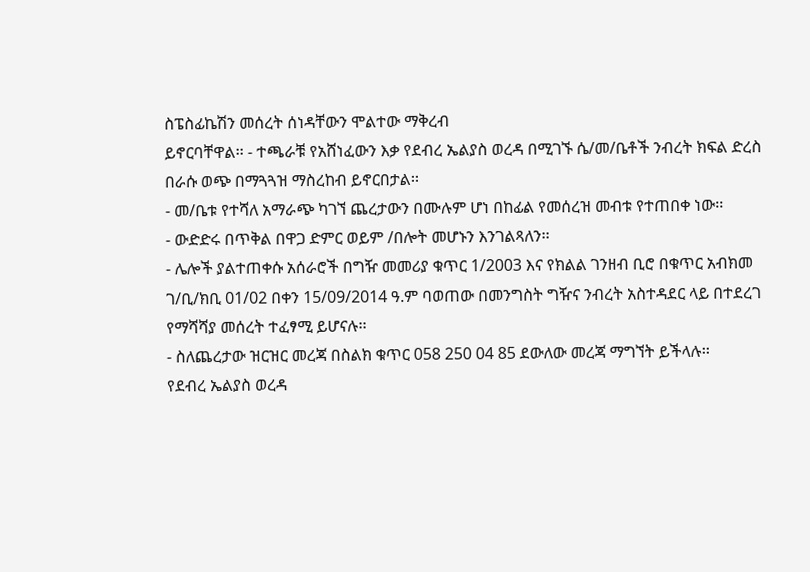ስፔስፊኬሽን መሰረት ሰነዳቸውን ሞልተው ማቅረብ
ይኖርባቸዋል፡፡ - ተጫራቹ የአሸነፈውን እቃ የደብረ ኤልያስ ወረዳ በሚገኙ ሴ/መ/ቤቶች ንብረት ክፍል ድረስ በራሱ ወጭ በማጓጓዝ ማስረከብ ይኖርበታል፡፡
- መ/ቤቱ የተሻለ አማራጭ ካገኘ ጨረታውን በሙሉም ሆነ በከፊል የመሰረዝ መብቱ የተጠበቀ ነው፡፡
- ውድድሩ በጥቅል በዋጋ ድምር ወይም /በሎት መሆኑን እንገልጻለን፡፡
- ሌሎች ያልተጠቀሱ አሰራሮች በግዥ መመሪያ ቁጥር 1/2003 እና የክልል ገንዘብ ቢሮ በቁጥር አብክመ ገ/ቢ/ክቢ 01/02 በቀን 15/09/2014 ዓ.ም ባወጠው በመንግስት ግዥና ንብረት አስተዳደር ላይ በተደረገ የማሻሻያ መሰረት ተፈፃሚ ይሆናሉ፡፡
- ስለጨረታው ዝርዝር መረጃ በስልክ ቁጥር 058 250 04 85 ደውለው መረጃ ማግኘት ይችላሉ፡፡
የደብረ ኤልያስ ወረዳ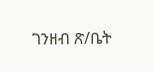ገንዘብ ጽ/ቤት